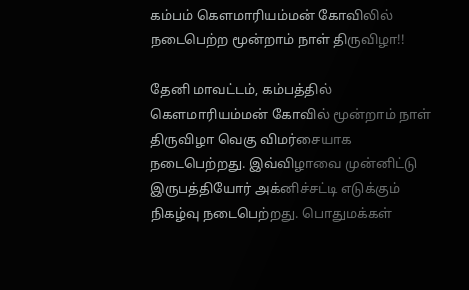கம்பம் கௌமாரியம்மன் கோவிலில் நடைபெற்ற மூன்றாம் நாள் திருவிழா!!

தேனி மாவட்டம், கம்பத்தில் கௌமாரியம்மன் கோவில் மூன்றாம் நாள் திருவிழா வெகு விமர்சையாக நடைபெற்றது. இவ்விழாவை முன்னிட்டு இருபத்தியோர் அக்னிச்சட்டி எடுக்கும் நிகழ்வு நடைபெற்றது. பொதுமக்கள்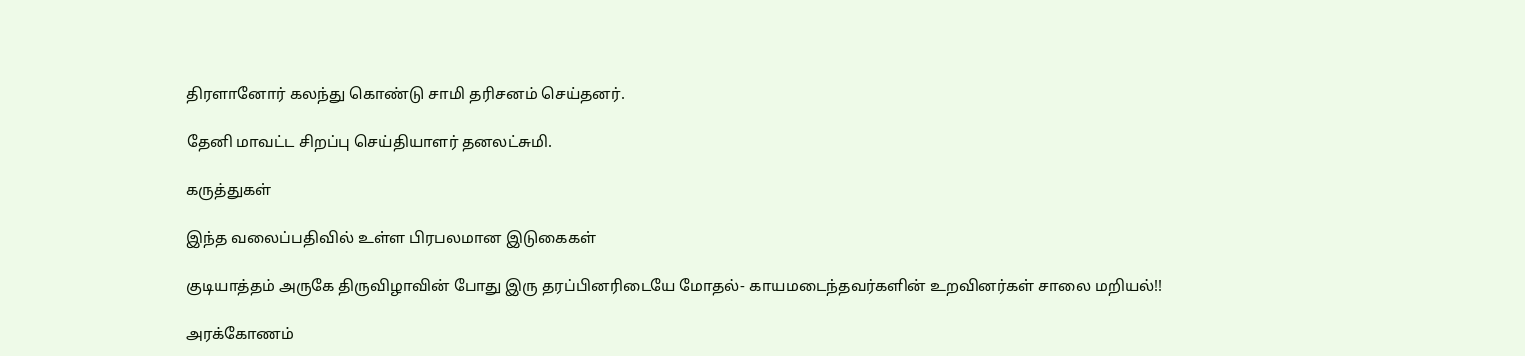திரளானோர் கலந்து கொண்டு சாமி தரிசனம் செய்தனர்.

தேனி மாவட்ட சிறப்பு செய்தியாளர் தனலட்சுமி.

கருத்துகள்

இந்த வலைப்பதிவில் உள்ள பிரபலமான இடுகைகள்

குடியாத்தம் அருகே திருவிழாவின் போது இரு தரப்பினரிடையே மோதல்- காயமடைந்தவர்களின் உறவினர்கள் சாலை மறியல்!!

அரக்கோணம்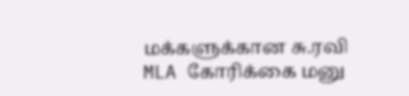மக்களுக்கான சு.ரவி MLA கோரிக்கை மனு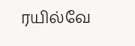ரயில்வே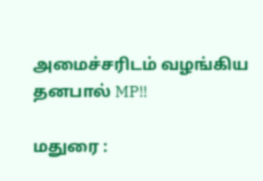அமைச்சரிடம் வழங்கிய தனபால் MP!!

மதுரை :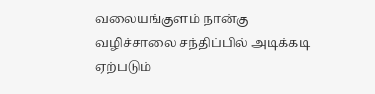வலையங்குளம் நான்கு வழிச்சாலை சந்திப்பில் அடிக்கடி ஏற்படும்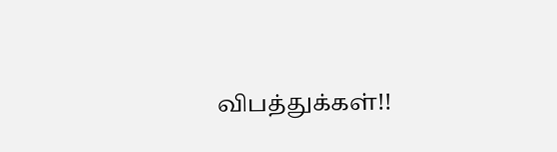விபத்துக்கள்!!